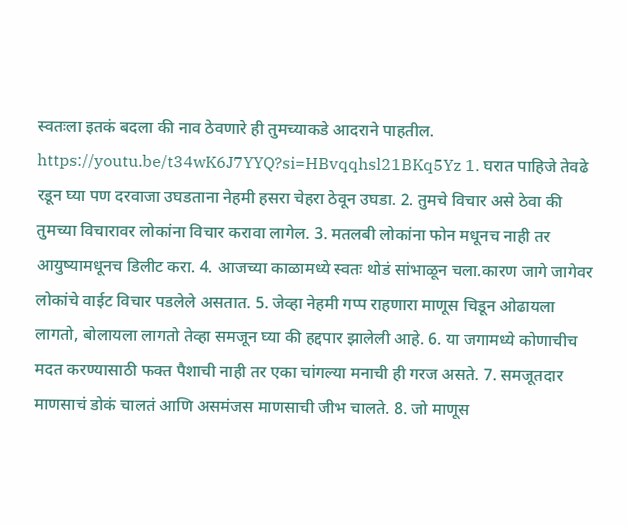स्वतःला इतकं बदला की नाव ठेवणारे ही तुमच्याकडे आदराने पाहतील. https://youtu.be/t34wK6J7YYQ?si=HBvqqhsl21BKq5Yz 1. घरात पाहिजे तेवढे रडून घ्या पण दरवाजा उघडताना नेहमी हसरा चेहरा ठेवून उघडा. 2. तुमचे विचार असे ठेवा की तुमच्या विचारावर लोकांना विचार करावा लागेल. 3. मतलबी लोकांना फोन मधूनच नाही तर आयुष्यामधूनच डिलीट करा. 4. आजच्या काळामध्ये स्वतः थोडं सांभाळून चला.कारण जागे जागेवर लोकांचे वाईट विचार पडलेले असतात. 5. जेव्हा नेहमी गप्प राहणारा माणूस चिडून ओढायला लागतो, बोलायला लागतो तेव्हा समजून घ्या की हद्दपार झालेली आहे. 6. या जगामध्ये कोणाचीच मदत करण्यासाठी फक्त पैशाची नाही तर एका चांगल्या मनाची ही गरज असते. 7. समजूतदार माणसाचं डोकं चालतं आणि असमंजस माणसाची जीभ चालते. 8. जो माणूस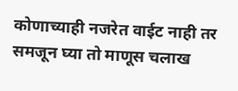कोणाच्याही नजरेत वाईट नाही तर समजून घ्या तो माणूस चलाख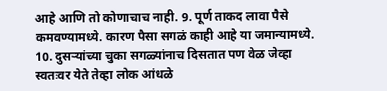आहे आणि तो कोणाचाच नाही. 9. पूर्ण ताकद लावा पैसे कमवण्यामध्ये. कारण पैसा सगळं काही आहे या जमान्यामध्ये. 10. दुसऱ्यांच्या चुका सगळ्यांनाच दिसतात पण वेळ जेव्हा स्वतःवर येते तेव्हा लोक आंधळे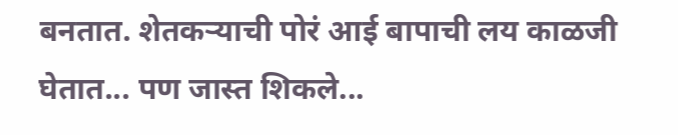बनतात. शेतकऱ्याची पोरं आई बापाची लय काळजी घेतात... पण जास्त शिकले...